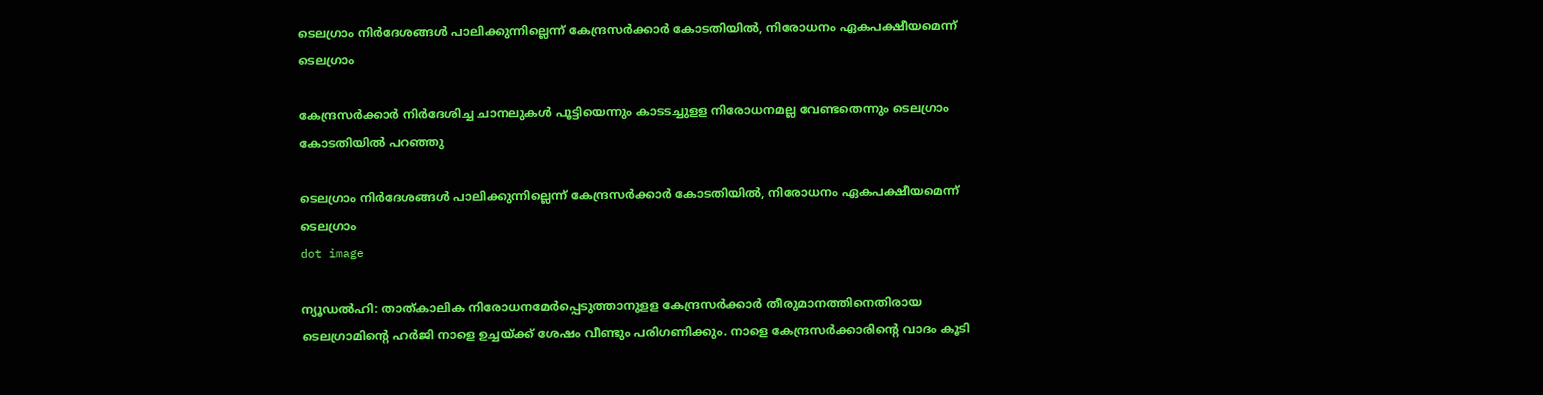ടെലഗ്രാം നിര്‍ദേശങ്ങള്‍ പാലിക്കുന്നില്ലെന്ന് കേന്ദ്രസര്‍ക്കാര്‍ കോടതിയില്‍, നിരോധനം ഏകപക്ഷീയമെന്ന് ടെലഗ്രാം

കേന്ദ്രസര്‍ക്കാര്‍ നിര്‍ദേശിച്ച ചാനലുകള്‍ പൂട്ടിയെന്നും കാടടച്ചുളള നിരോധനമല്ല വേണ്ടതെന്നും ടെലഗ്രാം കോടതിയില്‍ പറഞ്ഞു

ടെലഗ്രാം നിര്‍ദേശങ്ങള്‍ പാലിക്കുന്നില്ലെന്ന് കേന്ദ്രസര്‍ക്കാര്‍ കോടതിയില്‍, നിരോധനം ഏകപക്ഷീയമെന്ന് ടെലഗ്രാം
dot image

ന്യൂഡല്‍ഹി: താത്കാലിക നിരോധനമേര്‍പ്പെടുത്താനുളള കേന്ദ്രസര്‍ക്കാര്‍ തീരുമാനത്തിനെതിരായ ടെലഗ്രാമിന്റെ ഹര്‍ജി നാളെ ഉച്ചയ്ക്ക് ശേഷം വീണ്ടും പരിഗണിക്കും. നാളെ കേന്ദ്രസര്‍ക്കാരിന്റെ വാദം കൂടി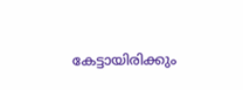കേട്ടായിരിക്കും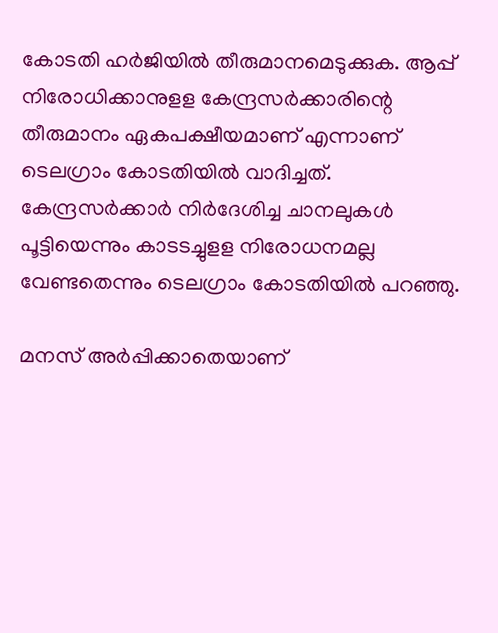കോടതി ഹര്‍ജിയില്‍ തീരുമാനമെടുക്കുക. ആപ്പ് നിരോധിക്കാനുളള കേന്ദ്രസര്‍ക്കാരിന്റെ തീരുമാനം ഏകപക്ഷീയമാണ് എന്നാണ് ടെലഗ്രാം കോടതിയില്‍ വാദിച്ചത്. കേന്ദ്രസര്‍ക്കാര്‍ നിര്‍ദേശിച്ച ചാനലുകള്‍ പൂട്ടിയെന്നും കാടടച്ചുളള നിരോധനമല്ല വേണ്ടതെന്നും ടെലഗ്രാം കോടതിയില്‍ പറഞ്ഞു.

മനസ് അർപ്പിക്കാതെയാണ്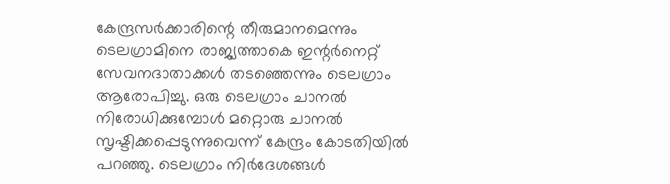കേന്ദ്രസര്‍ക്കാരിന്റെ തീരുമാനമെന്നും ടെലഗ്രാമിനെ രാജ്യത്താകെ ഇന്റര്‍നെറ്റ് സേവനദാതാക്കള്‍ തടഞ്ഞെന്നും ടെലഗ്രാം ആരോപിച്ചു. ഒരു ടെലഗ്രാം ചാനല്‍ നിരോധിക്കുമ്പോള്‍ മറ്റൊരു ചാനല്‍ സൃഷ്ടിക്കപ്പെടുന്നുവെന്ന് കേന്ദ്രം കോടതിയില്‍ പറഞ്ഞു. ടെലഗ്രാം നിര്‍ദേശങ്ങള്‍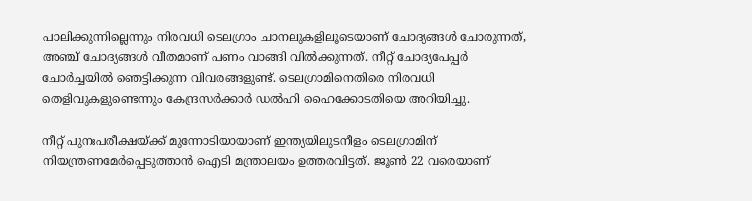പാലിക്കുന്നില്ലെന്നും നിരവധി ടെലഗ്രാം ചാനലുകളിലൂടെയാണ് ചോദ്യങ്ങള്‍ ചോരുന്നത്, അഞ്ച് ചോദ്യങ്ങള്‍ വീതമാണ് പണം വാങ്ങി വില്‍ക്കുന്നത്. നീറ്റ് ചോദ്യപേപ്പര്‍ ചോര്‍ച്ചയില്‍ ഞെട്ടിക്കുന്ന വിവരങ്ങളുണ്ട്. ടെലഗ്രാമിനെതിരെ നിരവധി തെളിവുകളുണ്ടെന്നും കേന്ദ്രസര്‍ക്കാര്‍ ഡല്‍ഹി ഹൈക്കോടതിയെ അറിയിച്ചു.

നീറ്റ് പുനഃപരീക്ഷയ്ക്ക് മുന്നോടിയായാണ് ഇന്ത്യയിലുടനീളം ടെലഗ്രാമിന് നിയന്ത്രണമേര്‍പ്പെടുത്താന്‍ ഐടി മന്ത്രാലയം ഉത്തരവിട്ടത്. ജൂണ്‍ 22 വരെയാണ്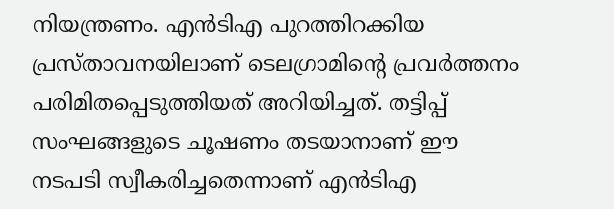നിയന്ത്രണം. എന്‍ടിഎ പുറത്തിറക്കിയ പ്രസ്താവനയിലാണ് ടെലഗ്രാമിന്റെ പ്രവര്‍ത്തനം പരിമിതപ്പെടുത്തിയത് അറിയിച്ചത്. തട്ടിപ്പ് സംഘങ്ങളുടെ ചൂഷണം തടയാനാണ് ഈ നടപടി സ്വീകരിച്ചതെന്നാണ് എന്‍ടിഎ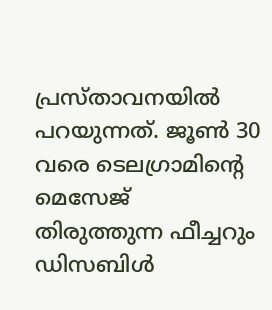പ്രസ്താവനയില്‍ പറയുന്നത്. ജൂണ്‍ 30 വരെ ടെലഗ്രാമിന്റെ മെസേജ് തിരുത്തുന്ന ഫീച്ചറും ഡിസബിള്‍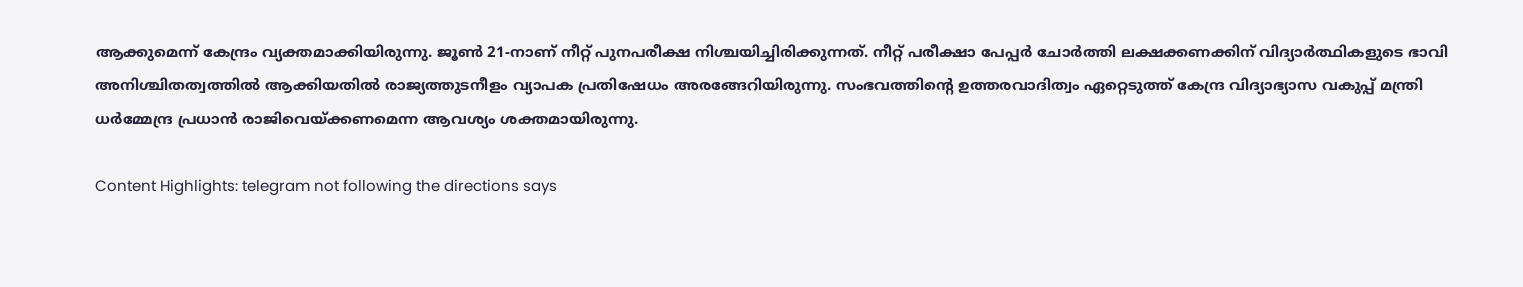ആക്കുമെന്ന് കേന്ദ്രം വ്യക്തമാക്കിയിരുന്നു. ജൂണ്‍ 21-നാണ് നീറ്റ് പുനപരീക്ഷ നിശ്ചയിച്ചിരിക്കുന്നത്. നീറ്റ് പരീക്ഷാ പേപ്പര്‍ ചോര്‍ത്തി ലക്ഷക്കണക്കിന് വിദ്യാര്‍ത്ഥികളുടെ ഭാവി അനിശ്ചിതത്വത്തിൽ ആക്കിയതില്‍ രാജ്യത്തുടനീളം വ്യാപക പ്രതിഷേധം അരങ്ങേറിയിരുന്നു. സംഭവത്തിന്റെ ഉത്തരവാദിത്വം ഏറ്റെടുത്ത് കേന്ദ്ര വിദ്യാഭ്യാസ വകുപ്പ് മന്ത്രി ധര്‍മ്മേന്ദ്ര പ്രധാന്‍ രാജിവെയ്ക്കണമെന്ന ആവശ്യം ശക്തമായിരുന്നു.

Content Highlights: telegram not following the directions says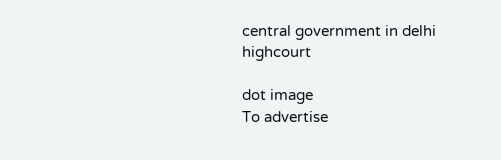central government in delhi highcourt

dot image
To advertise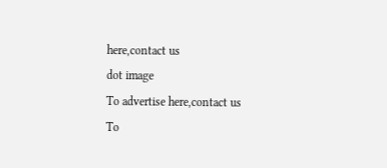here,contact us
dot image
To advertise here,contact us
To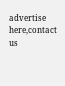advertise here,contact us